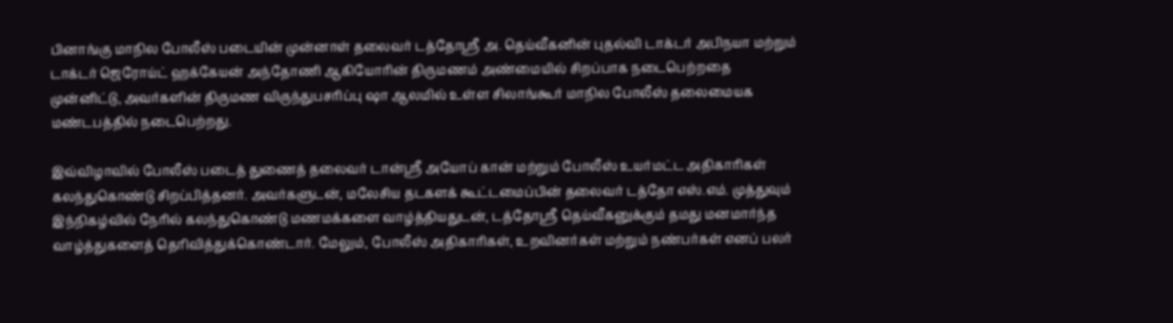பினாங்கு மாநில போலீஸ் படையின் முன்னாள் தலைவர் டத்தோஸ்ரீ அ. தெய்வீகனின் புதல்வி டாக்டர் அபிநயா மற்றும் டாக்டர் ஜெரோய்ட் ஹக்கேயன் அந்தோணி ஆகியோரின் திருமணம் அண்மையில் சிறப்பாக நடைபெற்றதை முன்னிட்டு, அவர்களின் திருமண விருந்துபசரிப்பு ஷா ஆலமில் உள்ள சிலாங்கூர் மாநில போலீஸ் தலைமையக மண்டபத்தில் நடைபெற்றது.

இவ்விழாவில் போலீஸ் படைத் துணைத் தலைவர் டான்ஸ்ரீ அயோப் கான் மற்றும் போலீஸ் உயர்மட்ட அதிகாரிகள் கலந்துகொண்டு சிறப்பித்தனர். அவர்களுடன், மலேசிய தடகளக் கூட்டமைப்பின் தலைவர் டத்தோ எஸ்.எம். முத்துவும் இந்நிகழ்வில் நேரில் கலந்துகொண்டு மணமக்களை வாழ்த்தியதுடன், டத்தோஸ்ரீ தெய்வீகனுக்கும் தமது மனமார்ந்த வாழ்த்துகளைத் தெரிவித்துக்கொண்டார். மேலும், போலீஸ் அதிகாரிகள், உறவினர்கள் மற்றும் நண்பர்கள் எனப் பலர்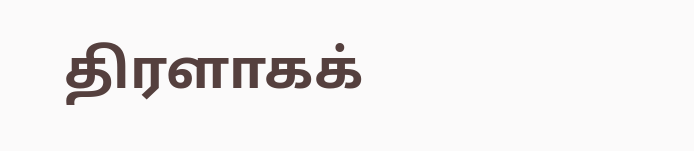திரளாகக்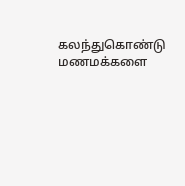கலந்துகொண்டு மணமக்களை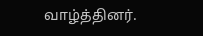வாழ்த்தினர்.